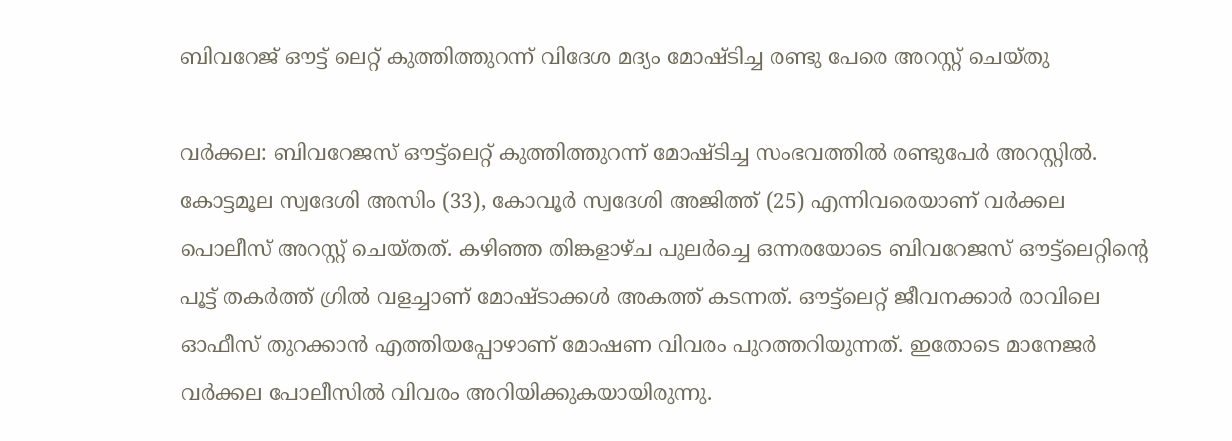ബിവറേജ് ഔട്ട് ലെറ്റ് കുത്തിത്തുറന്ന് വിദേശ മദ്യം മോഷ്ടിച്ച രണ്ടു പേരെ അറസ്റ്റ് ചെയ്തു

വർക്കല: ബിവറേജസ് ഔട്ട്‌ലെറ്റ് കുത്തിത്തുറന്ന് മോഷ്ടിച്ച സംഭവത്തിൽ രണ്ടുപേർ അറസ്റ്റിൽ. കോട്ടമൂല സ്വദേശി അസിം (33), കോവൂർ സ്വദേശി അജിത്ത് (25) എന്നിവരെയാണ് വർക്കല പൊലീസ് അറസ്റ്റ് ചെയ്തത്. കഴിഞ്ഞ തിങ്കളാഴ്ച പുലർച്ചെ ഒന്നരയോടെ ബിവറേജസ് ഔട്ട്‌ലെറ്റിന്റെ പൂട്ട് തകർത്ത് ഗ്രിൽ വളച്ചാണ് മോഷ്ടാക്കൾ അകത്ത് കടന്നത്. ഔട്ട്‌ലെറ്റ് ജീവനക്കാര്‍ രാവിലെ ഓഫീസ് തുറക്കാന്‍ എത്തിയപ്പോഴാണ് മോഷണ വിവരം പുറത്തറിയുന്നത്. ഇതോടെ മാനേജര്‍ വര്‍ക്കല പോലീസില്‍ വിവരം അറിയിക്കുകയായിരുന്നു.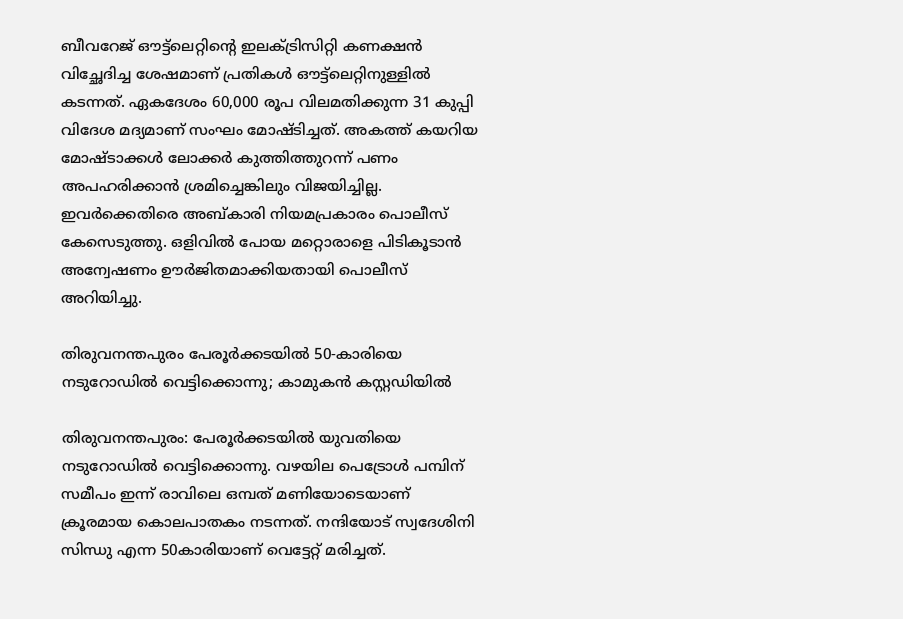ബീവറേജ് ഔട്ട്‌ലെറ്റിന്റെ ഇലക്ട്രിസിറ്റി കണക്ഷന്‍ വിച്ഛേദിച്ച ശേഷമാണ് പ്രതികള്‍ ഔട്ട്‌ലെറ്റിനുള്ളില്‍ കടന്നത്. ഏകദേശം 60,000 രൂപ വിലമതിക്കുന്ന 31 കുപ്പി വിദേശ മദ്യമാണ് സംഘം മോഷ്ടിച്ചത്. അകത്ത് കയറിയ മോഷ്ടാക്കൾ ലോക്കർ കുത്തിത്തുറന്ന് പണം അപഹരിക്കാൻ ശ്രമിച്ചെങ്കിലും വിജയിച്ചില്ല. ഇവര്‍ക്കെതിരെ അബ്കാരി നിയമപ്രകാരം പൊലീസ് കേസെടുത്തു. ഒളിവിൽ പോയ മറ്റൊരാളെ പിടികൂടാൻ അന്വേഷണം ഊർജിതമാക്കിയതായി പൊലീസ് അറിയിച്ചു.

തിരുവനന്തപുരം പേരൂര്‍ക്കടയില്‍ 50-കാരിയെ നടുറോഡിൽ വെട്ടിക്കൊന്നു; കാമുകൻ കസ്റ്റഡിയിൽ

തിരുവനന്തപുരം: പേരൂർക്കടയിൽ യുവതിയെ നടുറോഡിൽ വെട്ടിക്കൊന്നു. വഴയില പെട്രോൾ പമ്പിന് സമീപം ഇന്ന് രാവിലെ ഒമ്പത് മണിയോടെയാണ് ക്രൂരമായ കൊലപാതകം നടന്നത്. നന്ദിയോട് സ്വദേശിനി സിന്ധു എന്ന 50കാരിയാണ് വെട്ടേറ്റ് മരിച്ചത്.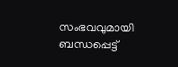സംഭവവുമായി ബന്ധപ്പെട്ട്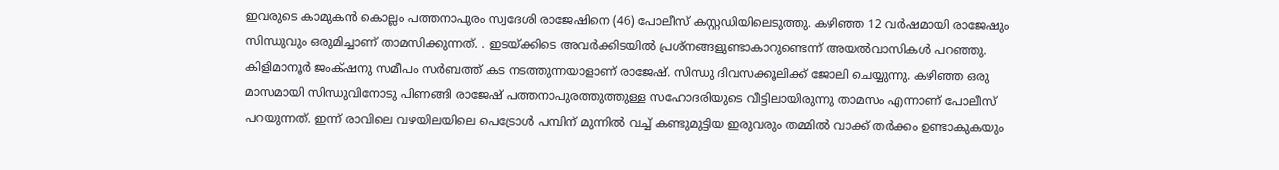ഇവരുടെ കാമുകൻ കൊല്ലം പത്തനാപുരം സ്വദേശി രാജേഷിനെ (46) പോലീസ് കസ്റ്റഡിയിലെടുത്തു. കഴിഞ്ഞ 12 വർഷമായി രാജേഷും സിന്ധുവും ഒരുമിച്ചാണ് താമസിക്കുന്നത്. . ഇടയ്ക്കിടെ അവർക്കിടയിൽ പ്രശ്‌നങ്ങളുണ്ടാകാറുണ്ടെന്ന് അയല്‍‌വാസികള്‍ പറഞ്ഞു. കിളിമാനൂർ ജംക്‌ഷനു സമീപം സർബത്ത് കട നടത്തുന്നയാളാണ് രാജേഷ്. സിന്ധു ദിവസക്കൂലിക്ക് ജോലി ചെയ്യുന്നു. കഴിഞ്ഞ ഒരു മാസമായി സിന്ധുവിനോടു പിണങ്ങി രാജേഷ് പത്തനാപുരത്തുത്തുള്ള സഹോദരിയുടെ വീട്ടിലായിരുന്നു താമസം എന്നാണ് പോലീസ് പറയുന്നത്. ഇന്ന് രാവിലെ വഴയിലയിലെ പെട്രോൾ പമ്പിന് മുന്നിൽ വച്ച് കണ്ടുമുട്ടിയ ഇരുവരും തമ്മിൽ വാക്ക് തർക്കം ഉണ്ടാകുകയും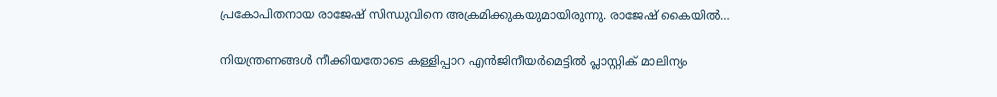പ്രകോപിതനായ രാജേഷ് സിന്ധുവിനെ അക്രമിക്കുകയുമായിരുന്നു. രാജേഷ് കൈയിൽ…

നിയന്ത്രണങ്ങൾ നീക്കിയതോടെ കള്ളിപ്പാറ എൻജിനീയർമെട്ടില്‍ പ്ലാസ്റ്റിക് മാലിന്യം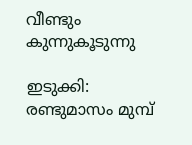വീണ്ടും കുന്നുകൂടുന്നു

ഇടുക്കി: രണ്ടുമാസം മുമ്പ്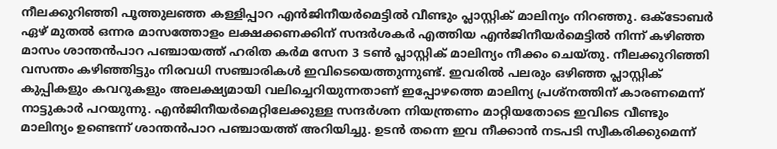നീലക്കുറിഞ്ഞി പൂത്തുലഞ്ഞ കള്ളിപ്പാറ എൻജിനീയർമെട്ടില്‍ വീണ്ടും പ്ലാസ്റ്റിക് മാലിന്യം നിറഞ്ഞു. ഒക്‌ടോബർ ഏഴ് മുതൽ ഒന്നര മാസത്തോളം ലക്ഷക്കണക്കിന് സന്ദർശകർ എത്തിയ എൻജിനീയർമെട്ടില്‍ നിന്ന് കഴിഞ്ഞ മാസം ശാന്തൻപാറ പഞ്ചായത്ത് ഹരിത കർമ സേന 3 ടൺ പ്ലാസ്റ്റിക് മാലിന്യം നീക്കം ചെയ്‌തു. നീലക്കുറിഞ്ഞി വസന്തം കഴിഞ്ഞിട്ടും നിരവധി സഞ്ചാരികൾ ഇവിടെയെത്തുന്നുണ്ട്. ഇവരിൽ പലരും ഒഴിഞ്ഞ പ്ലാസ്റ്റിക് കുപ്പികളും കവറുകളും അലക്ഷ്യമായി വലിച്ചെറിയുന്നതാണ് ഇപ്പോഴത്തെ മാലിന്യ പ്രശ്‌നത്തിന് കാരണമെന്ന് നാട്ടുകാർ പറയുന്നു. എൻജിനീയർമെറ്റിലേക്കുള്ള സന്ദർശന നിയന്ത്രണം മാറ്റിയതോടെ ഇവിടെ വീണ്ടും മാലിന്യം ഉണ്ടെന്ന് ശാന്തൻപാറ പഞ്ചായത്ത് അറിയിച്ചു. ഉടൻ തന്നെ ഇവ നീക്കാൻ നടപടി സ്വീകരിക്കുമെന്ന്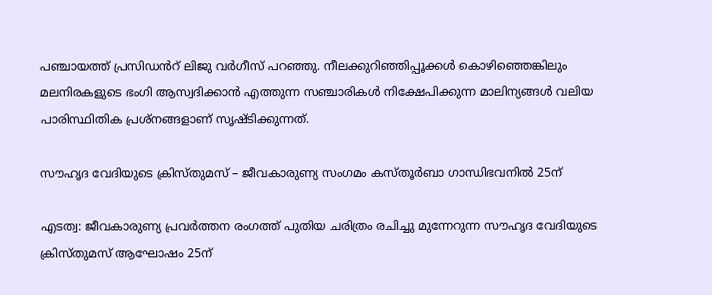പഞ്ചായത്ത് പ്രസിഡൻറ് ലിജു വർഗീസ് പറഞ്ഞു. നീലക്കുറിഞ്ഞിപ്പൂക്കൾ കൊഴിഞ്ഞെങ്കിലും മലനിരകളുടെ ഭംഗി ആസ്വദിക്കാൻ എത്തുന്ന സഞ്ചാരികൾ നിക്ഷേപിക്കുന്ന മാലിന്യങ്ങൾ വലിയ പാരിസ്ഥിതിക പ്രശ്‌നങ്ങളാണ് സൃഷ്‌ടിക്കുന്നത്.

സൗഹൃദ വേദിയുടെ ക്രിസ്തുമസ് – ജീവകാരുണ്യ സംഗമം കസ്തൂർബാ ഗാന്ധിഭവനിൽ 25ന്

എടത്വ: ജീവകാരുണ്യ പ്രവർത്തന രംഗത്ത് പുതിയ ചരിത്രം രചിച്ചു മുന്നേറുന്ന സൗഹൃദ വേദിയുടെ ക്രിസ്തുമസ് ആഘോഷം 25ന്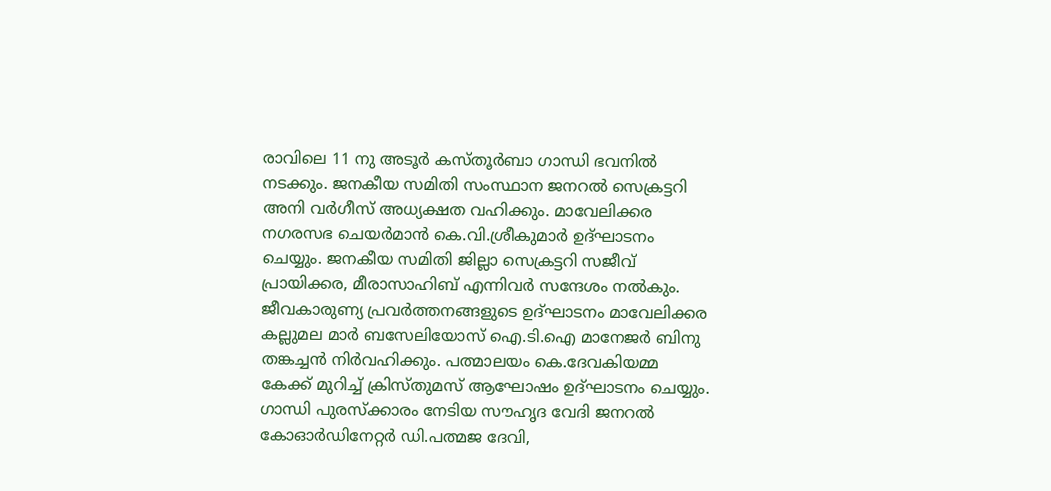രാവിലെ 11 നു അടൂർ കസ്തൂർബാ ഗാന്ധി ഭവനിൽ നടക്കും. ജനകീയ സമിതി സംസ്ഥാന ജനറൽ സെക്രട്ടറി അനി വർഗീസ് അധ്യക്ഷത വഹിക്കും. മാവേലിക്കര നഗരസഭ ചെയർമാൻ കെ.വി.ശ്രീകുമാർ ഉദ്ഘാടനം ചെയ്യും. ജനകീയ സമിതി ജില്ലാ സെക്രട്ടറി സജീവ് പ്രായിക്കര, മീരാസാഹിബ് എന്നിവർ സന്ദേശം നൽകും. ജീവകാരുണ്യ പ്രവർത്തനങ്ങളുടെ ഉദ്ഘാടനം മാവേലിക്കര കല്ലുമല മാർ ബസേലിയോസ് ഐ.ടി.ഐ മാനേജർ ബിനു തങ്കച്ചൻ നിർവഹിക്കും. പത്മാലയം കെ.ദേവകിയമ്മ കേക്ക് മുറിച്ച് ക്രിസ്തുമസ് ആഘോഷം ഉദ്ഘാടനം ചെയ്യും. ഗാന്ധി പുരസ്ക്കാരം നേടിയ സൗഹൃദ വേദി ജനറൽ കോഓർഡിനേറ്റർ ഡി.പത്മജ ദേവി,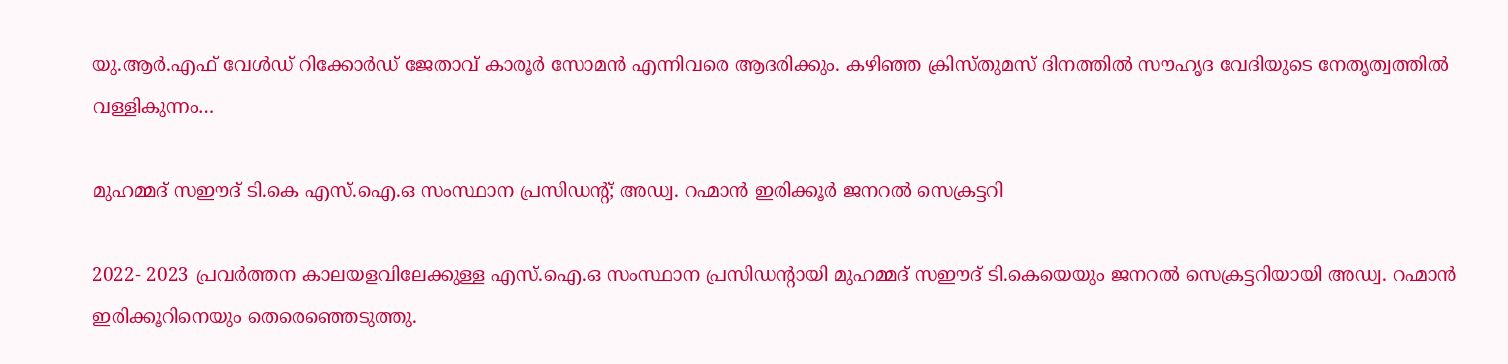യു.ആർ.എഫ് വേൾഡ് റിക്കോർഡ് ജേതാവ് കാരൂർ സോമൻ എന്നിവരെ ആദരിക്കും. കഴിഞ്ഞ ക്രിസ്തുമസ് ദിനത്തിൽ സൗഹൃദ വേദിയുടെ നേതൃത്വത്തിൽ വള്ളികുന്നം…

മുഹമ്മദ് സഈദ് ടി.കെ എസ്.ഐ.ഒ സംസ്ഥാന പ്രസിഡന്റ്; അഡ്വ. റഹ്മാൻ ഇരിക്കൂർ ജനറൽ സെക്രട്ടറി

2022- 2023 പ്രവർത്തന കാലയളവിലേക്കുള്ള എസ്.ഐ.ഒ സംസ്ഥാന പ്രസിഡന്റായി മുഹമ്മദ് സഈദ് ടി.കെയെയും ജനറൽ സെക്രട്ടറിയായി അഡ്വ. റഹ്മാൻ ഇരിക്കൂറിനെയും തെരെഞ്ഞെടുത്തു.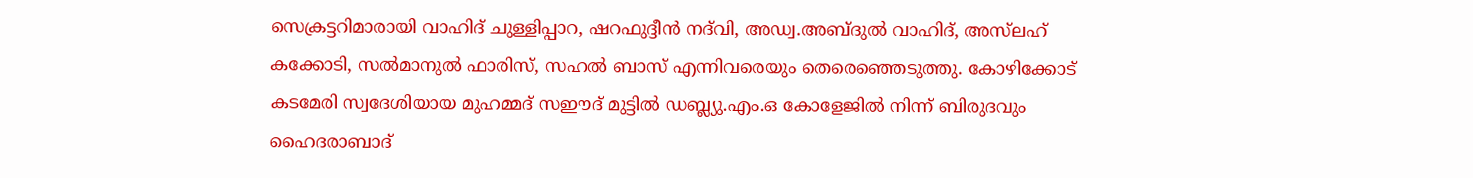സെക്രട്ടറിമാരായി വാഹിദ് ചുള്ളിപ്പാറ, ഷറഫുദ്ദീൻ നദ്‌വി, അഡ്വ.അബ്ദുൽ വാഹിദ്, അസ്‌ലഹ് കക്കോടി, സൽമാനുൽ ഫാരിസ്, സഹൽ ബാസ് എന്നിവരെയും തെരെഞ്ഞെടുത്തു. കോഴിക്കോട് കടമേരി സ്വദേശിയായ മുഹമ്മദ് സഈദ് മുട്ടിൽ ഡബ്ല്യു.എം.ഒ കോളേജിൽ നിന്ന് ബിരുദവും ഹൈദരാബാദ്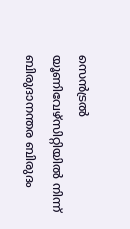സെൻട്രൽ യൂണിവേഴ്സിറ്റിയിൽ നിന്ന് ബിരുദാനന്തര ബിരുദം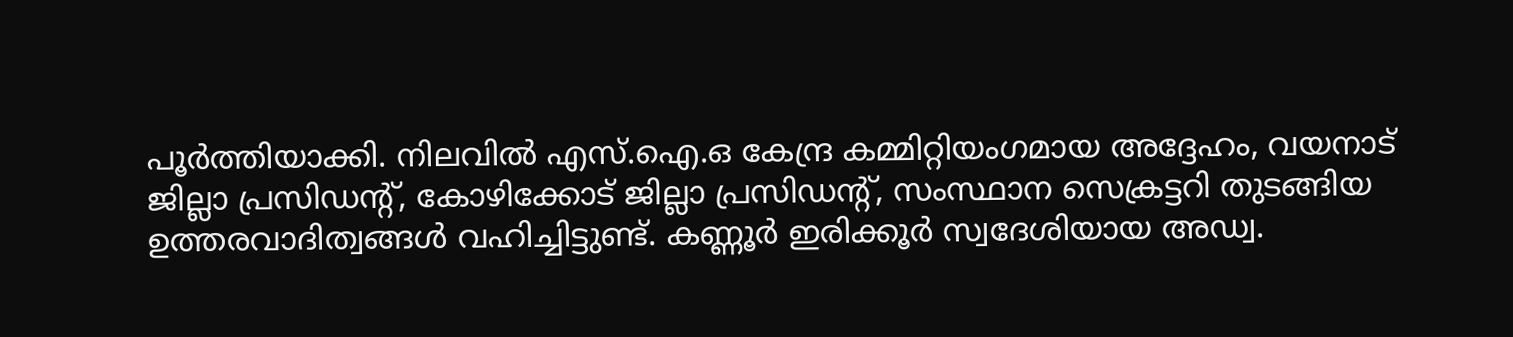പൂർത്തിയാക്കി. നിലവിൽ എസ്.ഐ.ഒ കേന്ദ്ര കമ്മിറ്റിയംഗമായ അദ്ദേഹം, വയനാട് ജില്ലാ പ്രസിഡന്റ്, കോഴിക്കോട് ജില്ലാ പ്രസിഡന്റ്, സംസ്ഥാന സെക്രട്ടറി തുടങ്ങിയ ഉത്തരവാദിത്വങ്ങൾ വഹിച്ചിട്ടുണ്ട്. കണ്ണൂർ ഇരിക്കൂർ സ്വദേശിയായ അഡ്വ.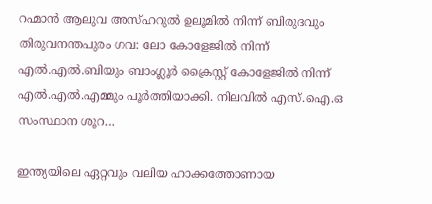റഹ്മാൻ ആലുവ അസ്ഹറുൽ ഉലൂമിൽ നിന്ന് ബിരുദവും തിരുവനന്തപുരം ഗവ: ലോ കോളേജിൽ നിന്ന് എൽ.എൽ.ബിയും ബാംഗ്ലൂർ ക്രൈസ്റ്റ് കോളേജിൽ നിന്ന് എൽ.എൽ.എമ്മും പൂർത്തിയാക്കി. നിലവിൽ എസ്.ഐ.ഒ സംസ്ഥാന ശൂറ…

ഇന്ത്യയിലെ ഏറ്റവും വലിയ ഹാക്കത്തോണായ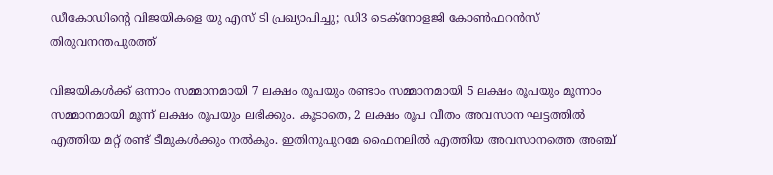ഡീകോഡിന്റെ വിജയികളെ യു എസ് ടി പ്രഖ്യാപിച്ചു; ഡി3 ടെക്നോളജി കോൺഫറൻസ് തിരുവനന്തപുരത്ത്

വിജയികൾക്ക് ഒന്നാം സമ്മാനമായി 7 ലക്ഷം രൂപയും രണ്ടാം സമ്മാനമായി 5 ലക്ഷം രൂപയും മൂന്നാം സമ്മാനമായി മൂന്ന് ലക്ഷം രൂപയും ലഭിക്കും. കൂടാതെ, 2 ലക്ഷം രൂപ വീതം അവസാന ഘട്ടത്തിൽ എത്തിയ മറ്റ് രണ്ട് ടീമുകൾക്കും നൽകും. ഇതിനുപുറമേ ഫൈനലിൽ എത്തിയ അവസാനത്തെ അഞ്ച്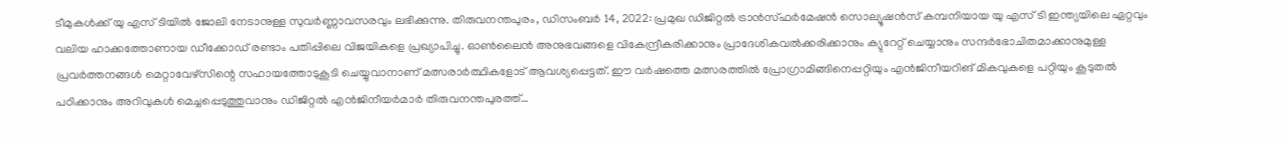ടീമുകൾക്ക് യു എസ് ടിയിൽ ജോലി നേടാനുള്ള സുവർണ്ണാവസരവും ലഭിക്കുന്നു. തിരുവനന്തപുരം, ഡിസംബർ 14, 2022: പ്രമുഖ ഡിജിറ്റൽ ട്രാൻസ്ഫർമേഷൻ സൊല്യൂഷൻസ് കമ്പനിയായ യു എസ് ടി ഇന്ത്യയിലെ ഏറ്റവും വലിയ ഹാക്കത്തോണായ ഡീക്കോഡ് രണ്ടാം പതിപ്പിലെ വിജയികളെ പ്രഖ്യാപിച്ചു. ഓൺലൈൻ അനുഭവങ്ങളെ വികേന്ദ്രീകരിക്കാനും പ്രാദേശികവൽക്കരിക്കാനും ക്യുറേറ്റ് ചെയ്യാനും സന്ദർഭോചിതമാക്കാനുമുള്ള പ്രവർത്തനങ്ങൾ മെറ്റാവേഴ്സിന്റെ സഹായത്തോടുകൂടി ചെയ്യുവാനാണ് മത്സരാർത്ഥികളോട് ആവശ്യപ്പെട്ടത്. ഈ വർഷത്തെ മത്സരത്തിൽ പ്രോഗ്രാമിങ്ങിനെപ്പറ്റിയും എൻജിനീയറിങ് മികവുകളെ പറ്റിയും കൂടുതൽ പഠിക്കാനും അറിവുകൾ മെച്ചപ്പെടുത്തുവാനും ഡിജിറ്റൽ എൻജിനീയർമാർ തിരുവനന്തപുരത്ത്…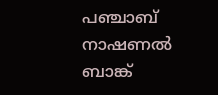പഞ്ചാബ് നാഷണല്‍ ബാങ്ക്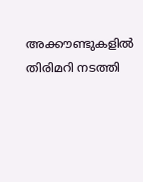അക്കൗണ്ടുകളില്‍ തിരിമറി നടത്തി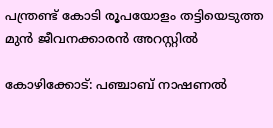പന്ത്രണ്ട് കോടി രൂപയോളം തട്ടിയെടുത്ത മുന്‍ ജീവനക്കാരന്‍ അറസ്റ്റില്‍

കോഴിക്കോട്: പഞ്ചാബ് നാഷണല്‍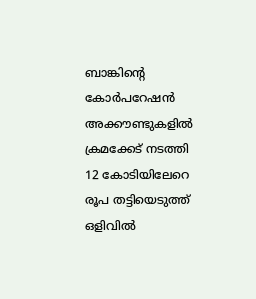ബാങ്കിന്റെ കോർപറേഷൻ അക്കൗണ്ടുകളിൽ ക്രമക്കേട് നടത്തി 12 കോടിയിലേറെ രൂപ തട്ടിയെടുത്ത് ഒളിവില്‍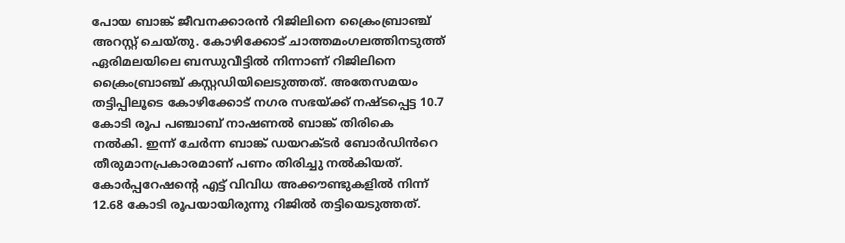പോയ ബാങ്ക് ജീവനക്കാരൻ റിജിലിനെ ക്രൈംബ്രാഞ്ച് അറസ്റ്റ് ചെയ്തു. കോഴിക്കോട് ചാത്തമംഗലത്തിനടുത്ത് ഏരിമലയിലെ ബന്ധുവീട്ടിൽ നിന്നാണ് റിജിലിനെ ക്രൈംബ്രാഞ്ച് കസ്റ്റഡിയിലെടുത്തത്. അതേസമയം തട്ടിപ്പിലൂടെ കോഴിക്കോട് നഗര സഭയ്ക്ക് നഷ്ടപ്പെട്ട 10.7 കോടി രൂപ പഞ്ചാബ് നാഷണൽ ബാങ്ക് തിരികെ നൽകി. ഇന്ന് ചേർന്ന ബാങ്ക് ഡയറക്‌ടർ ബോർഡിൻറെ തീരുമാനപ്രകാരമാണ് പണം തിരിച്ചു നൽകിയത്. കോർപ്പറേഷന്റെ എട്ട് വിവിധ അക്കൗണ്ടുകളിൽ നിന്ന് 12.68 കോടി രൂപയായിരുന്നു റിജിൽ തട്ടിയെടുത്തത്.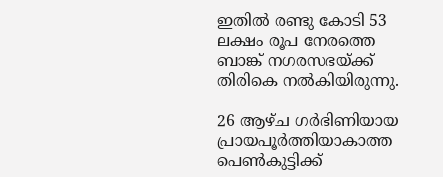ഇതിൽ രണ്ടു കോടി 53 ലക്ഷം രൂപ നേരത്തെ ബാങ്ക് നഗരസഭയ്ക്ക് തിരികെ നൽകിയിരുന്നു.

26 ആഴ്ച ഗർഭിണിയായ പ്രായപൂര്‍ത്തിയാകാത്ത പെണ്‍കുട്ടിക്ക്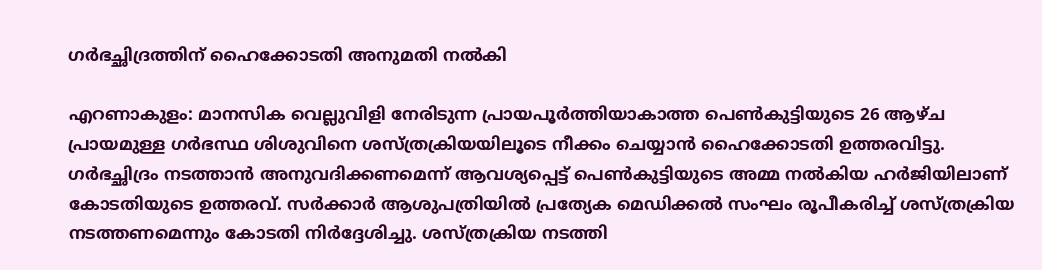ഗർഭച്ഛിദ്രത്തിന് ഹൈക്കോടതി അനുമതി നൽകി

എറണാകുളം: മാനസിക വെല്ലുവിളി നേരിടുന്ന പ്രായപൂര്‍ത്തിയാകാത്ത പെണ്‍കുട്ടിയുടെ 26 ആഴ്ച പ്രായമുള്ള ഗർഭസ്ഥ ശിശുവിനെ ശസ്ത്രക്രിയയിലൂടെ നീക്കം ചെയ്യാൻ ഹൈക്കോടതി ഉത്തരവിട്ടു. ഗർഭച്ഛിദ്രം നടത്താൻ അനുവദിക്കണമെന്ന് ആവശ്യപ്പെട്ട് പെണ്‍കുട്ടിയുടെ അമ്മ നൽകിയ ഹർജിയിലാണ് കോടതിയുടെ ഉത്തരവ്. സർക്കാർ ആശുപത്രിയിൽ പ്രത്യേക മെഡിക്കൽ സംഘം രൂപീകരിച്ച് ശസ്ത്രക്രിയ നടത്തണമെന്നും കോടതി നിര്‍ദ്ദേശിച്ചു. ശസ്ത്രക്രിയ നടത്തി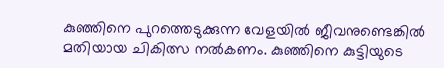കുഞ്ഞിനെ പുറത്തെടുക്കുന്ന വേളയിൽ ജീവനുണ്ടെങ്കിൽ മതിയായ ചികിത്സ നൽകണം. കുഞ്ഞിനെ കുട്ടിയുടെ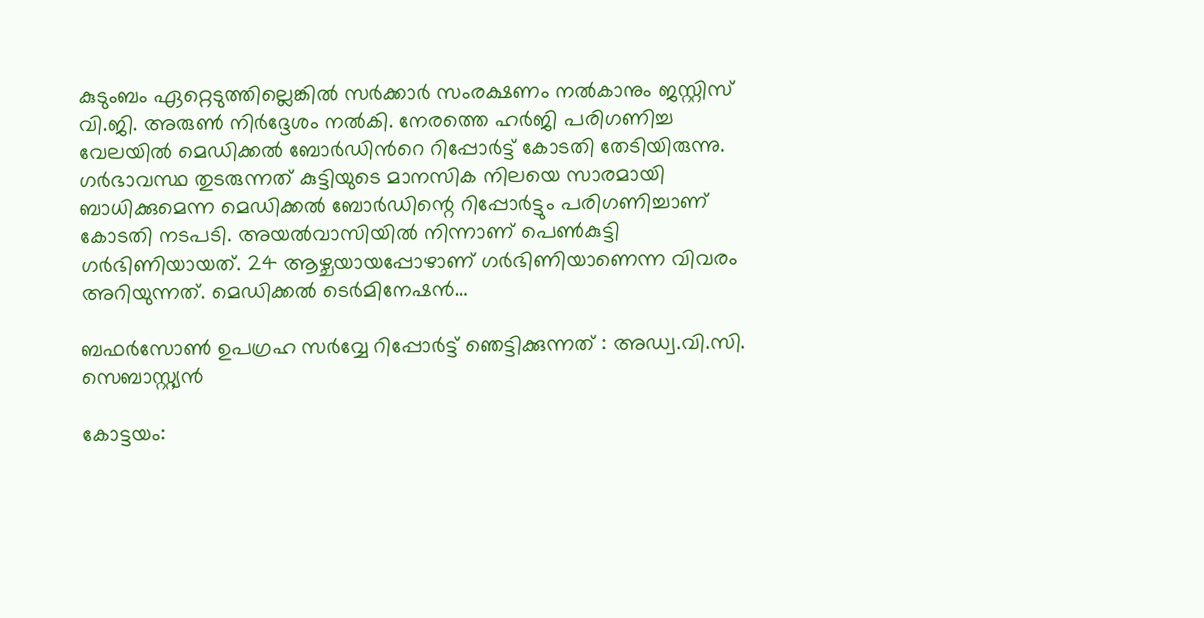കുടുംബം ഏറ്റെടുത്തില്ലെങ്കിൽ സർക്കാർ സംരക്ഷണം നൽകാനും ജസ്റ്റിസ് വി.ജി. അരുൺ നിർദ്ദേശം നൽകി. നേരത്തെ ഹർജി പരിഗണിച്ച വേലയിൽ മെഡിക്കൽ ബോർഡിൻറെ റിപ്പോർട്ട് കോടതി തേടിയിരുന്നു. ഗർഭാവസ്ഥ തുടരുന്നത് കുട്ടിയുടെ മാനസിക നിലയെ സാരമായി ബാധിക്കുമെന്ന മെഡിക്കൽ ബോർഡിന്റെ റിപ്പോർട്ടും പരിഗണിച്ചാണ് കോടതി നടപടി. അയൽവാസിയിൽ നിന്നാണ് പെണ്‍കുട്ടി ഗർഭിണിയായത്. 24 ആഴ്ചയായപ്പോഴാണ് ഗർഭിണിയാണെന്ന വിവരം അറിയുന്നത്. മെഡിക്കൽ ടെർമിനേഷൻ…

ബഫര്‍സോണ്‍ ഉപഗ്രഹ സര്‍വ്വേ റിപ്പോര്‍ട്ട് ഞെട്ടിക്കുന്നത് : അഡ്വ.വി.സി. സെബാസ്റ്റ്യന്‍

കോട്ടയം: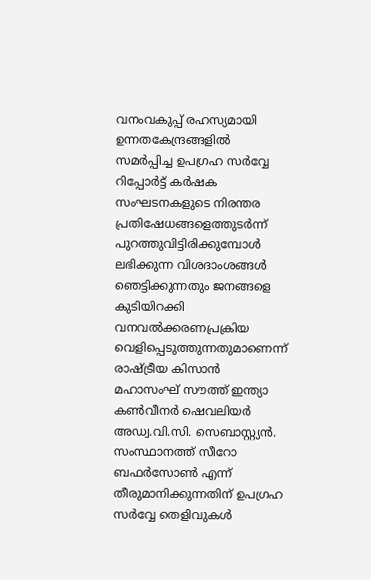വനംവകുപ്പ് രഹസ്യമായി ഉന്നതകേന്ദ്രങ്ങളില്‍ സമര്‍പ്പിച്ച ഉപഗ്രഹ സര്‍വ്വേ റിപ്പോര്‍ട്ട് കര്‍ഷക സംഘടനകളുടെ നിരന്തര പ്രതിഷേധങ്ങളെത്തുടര്‍ന്ന് പുറത്തുവിട്ടിരിക്കുമ്പോള്‍ ലഭിക്കുന്ന വിശദാംശങ്ങള്‍ ഞെട്ടിക്കുന്നതും ജനങ്ങളെ കുടിയിറക്കി വനവല്‍ക്കരണപ്രക്രിയ വെളിപ്പെടുത്തുന്നതുമാണെന്ന് രാഷ്ട്രീയ കിസാന്‍ മഹാസംഘ് സൗത്ത് ഇന്ത്യാ കണ്‍വീനര്‍ ഷെവലിയര്‍ അഡ്വ.വി.സി. സെബാസ്റ്റ്യന്‍. സംസ്ഥാനത്ത് സീറോ ബഫര്‍സോണ്‍ എന്ന് തീരുമാനിക്കുന്നതിന് ഉപഗ്രഹ സര്‍വ്വേ തെളിവുകള്‍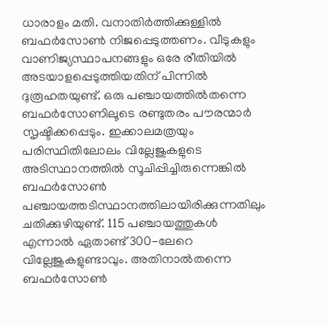ധാരാളം മതി. വനാതിര്‍ത്തിക്കുള്ളില്‍ ബഫര്‍സോണ്‍ നിജപ്പെടുത്തണം. വീടുകളും വാണിജ്യസ്ഥാപനങ്ങളും ഒരേ രീതിയില്‍ അടയാളപ്പെടുത്തിയതിന് പിന്നില്‍ ദുരൂഹതയുണ്ട്. ഒരു പഞ്ചായത്തില്‍തന്നെ ബഫര്‍സോണിലൂടെ രണ്ടുതരം പൗരന്മാര്‍ സൃഷ്ടിക്കപ്പെടും. ഇക്കാലമത്രയും പരിസ്ഥിതിലോലം വില്ലേജുകളുടെ അടിസ്ഥാനത്തില്‍ സൂചിപ്പിച്ചിരുന്നെങ്കില്‍ ബഫര്‍സോണ്‍ പഞ്ചായത്തടിസ്ഥാനത്തിലായിരിക്കുന്നതിലും ചതിക്കുഴിയുണ്ട്. 115 പഞ്ചായത്തുകള്‍ എന്നാല്‍ ഏതാണ്ട് 300-ലേറെ വില്ലേജുകളുണ്ടാവും. അതിനാല്‍തന്നെ ബഫര്‍സോണ്‍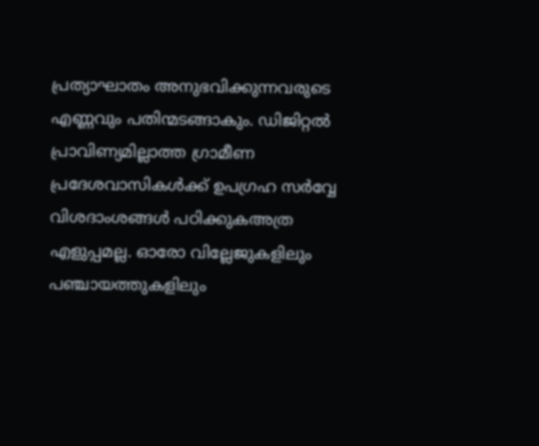പ്രത്യാഘാതം അനുഭവിക്കുന്നവരുടെ എണ്ണവും പതിന്മടങ്ങാകും. ഡിജിറ്റല്‍ പ്രാവിണ്യമില്ലാത്ത ഗ്രാമീണ പ്രദേശവാസികള്‍ക്ക് ഉപഗ്രഹ സര്‍വ്വേ വിശദാംശങ്ങള്‍ പഠിക്കുകഅത്ര എളുപ്പമല്ല. ഓരോ വില്ലേജുകളിലും പഞ്ചായത്തുകളിലും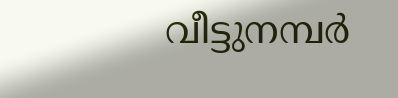വീട്ടുനമ്പര്‍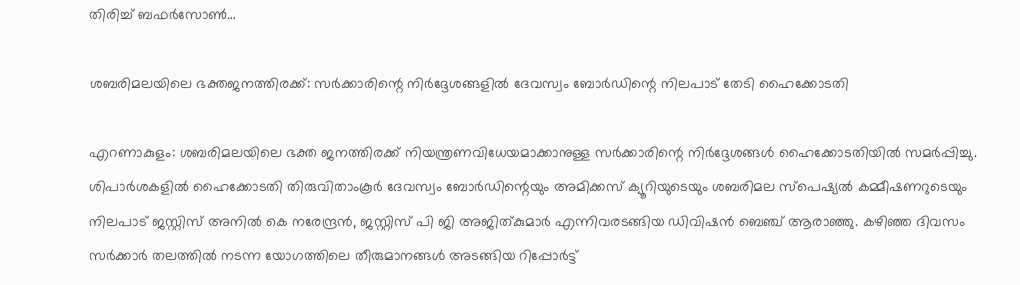തിരിച്ച് ബഫര്‍സോണ്‍…

ശബരിമലയിലെ ഭക്തജനത്തിരക്ക്: സർക്കാരിന്റെ നിർദ്ദേശങ്ങളിൽ ദേവസ്വം ബോർഡിന്റെ നിലപാട് തേടി ഹൈക്കോടതി

എറണാകുളം: ശബരിമലയിലെ ഭക്ത ജനത്തിരക്ക് നിയന്ത്രണവിധേയമാക്കാനുള്ള സര്‍ക്കാരിന്റെ നിര്‍ദ്ദേശങ്ങള്‍ ഹൈക്കോടതിയിൽ സമർപ്പിച്ചു. ശിപാർശകളിൽ ഹൈക്കോടതി തിരുവിതാംകൂർ ദേവസ്വം ബോർഡിന്റെയും അമിക്കസ് ക്യൂറിയുടെയും ശബരിമല സ്‌പെഷ്യൽ കമ്മീഷണറുടെയും നിലപാട് ജസ്റ്റിസ് അനിൽ കെ നരേന്ദ്രൻ, ജസ്റ്റിസ് പി ജി അജിത്കുമാർ എന്നിവരടങ്ങിയ ഡിവിഷൻ ബെഞ്ച് ആരാഞ്ഞു. കഴിഞ്ഞ ദിവസം സർക്കാർ തലത്തിൽ നടന്ന യോഗത്തിലെ തീരുമാനങ്ങൾ അടങ്ങിയ റിപ്പോർട്ട്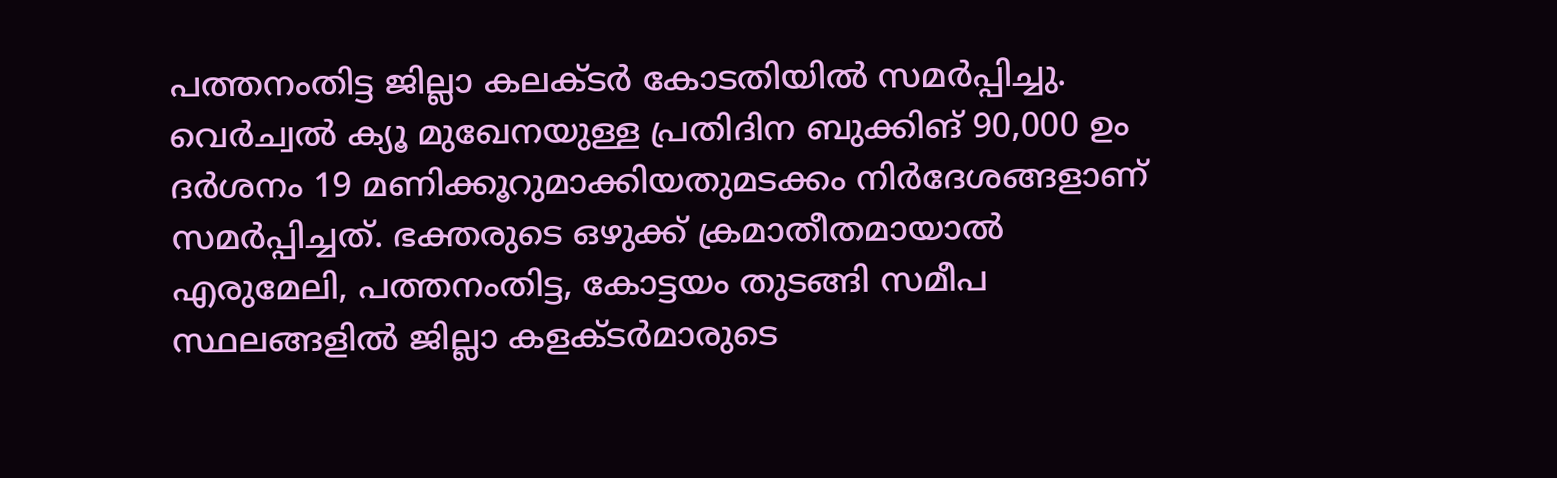പത്തനംതിട്ട ജില്ലാ കലക്ടർ കോടതിയിൽ സമർപ്പിച്ചു. വെർച്വൽ ക്യൂ മുഖേനയുള്ള പ്രതിദിന ബുക്കിങ് 90,000 ഉം ദർശനം 19 മണിക്കൂറുമാക്കിയതുമടക്കം നിർദേശങ്ങളാണ് സമർപ്പിച്ചത്. ഭക്തരുടെ ഒഴുക്ക് ക്രമാതീതമായാൽ എരുമേലി, പത്തനംതിട്ട, കോട്ടയം തുടങ്ങി സമീപ സ്ഥലങ്ങളിൽ ജില്ലാ കളക്ടർമാരുടെ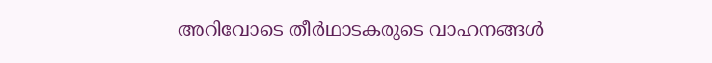അറിവോടെ തീർഥാടകരുടെ വാഹനങ്ങൾ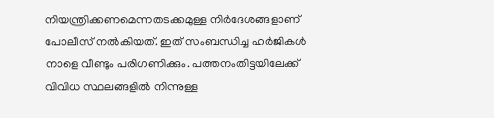നിയന്ത്രിക്കണമെന്നതടക്കമുള്ള നിർദേശങ്ങളാണ് പോലീസ് നൽകിയത്. ഇത് സംബന്ധിച്ച ഹർജികൾ നാളെ വീണ്ടും പരിഗണിക്കും. പത്തനംതിട്ടയിലേക്ക് വിവിധ സ്ഥലങ്ങളിൽ നിന്നുള്ള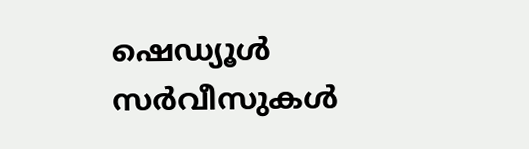ഷെഡ്യൂൾ സർവീസുകൾ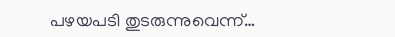പഴയപടി തുടരുന്നുവെന്ന്…